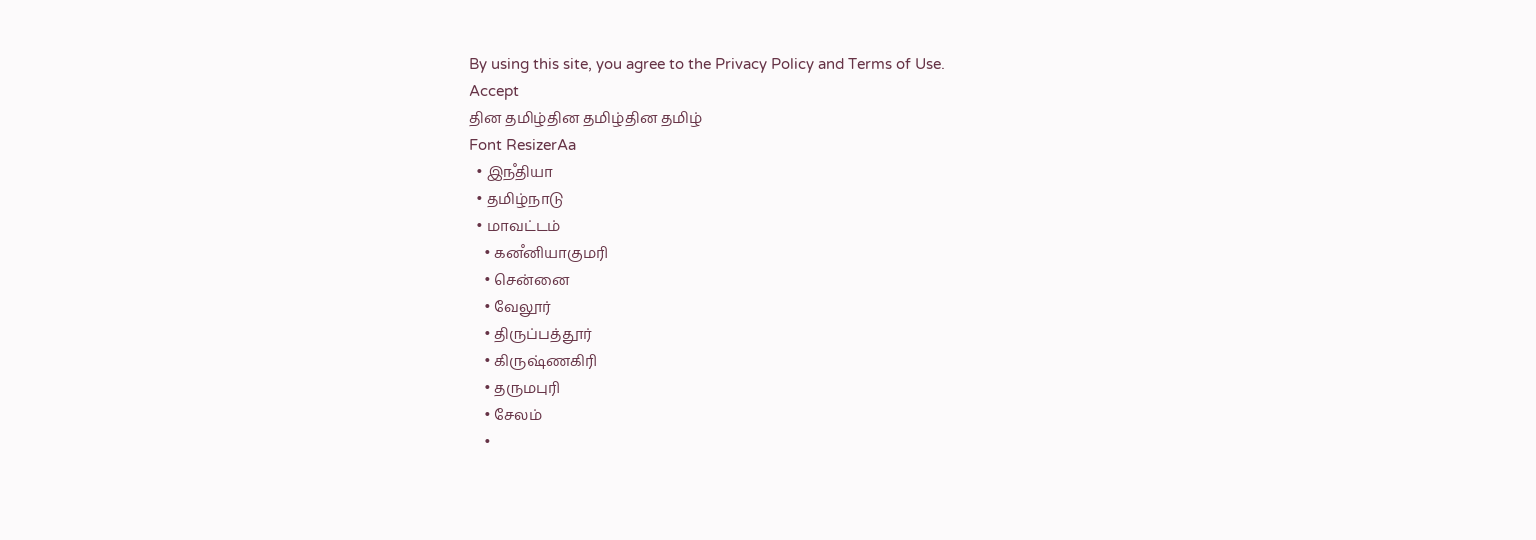By using this site, you agree to the Privacy Policy and Terms of Use.
Accept
தின தமிழ்தின தமிழ்தின தமிழ்
Font ResizerAa
  • இநஂதியா
  • தமிழ்நாடு
  • மாவட்டம்
    • கனஂனியாகுமரி
    • சென்னை
    • வேலூர்
    • திருப்பத்தூர்
    • கிருஷ்ணகிரி
    • தருமபுரி
    • சேலம்
    •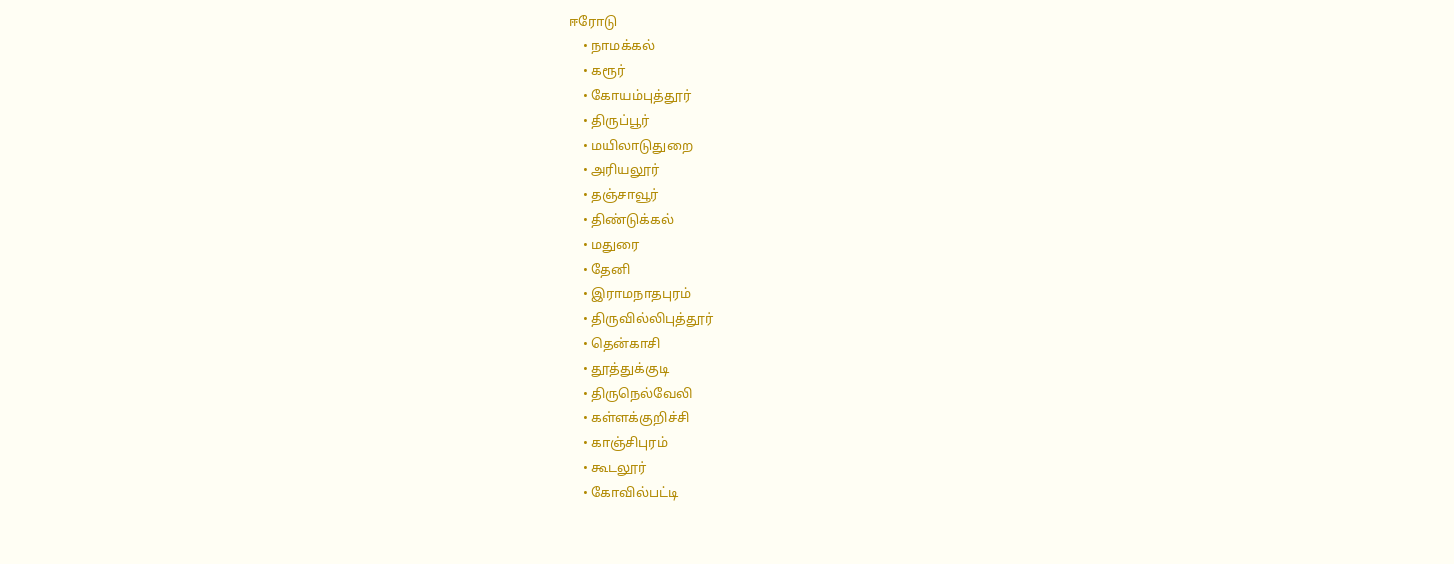ஈரோடு
    • நாமக்கல்
    • கரூர்
    • கோயம்புத்தூர்
    • திருப்பூர்
    • மயிலாடுதுறை
    • அரியலூர்
    • தஞ்சாவூர்
    • திண்டுக்கல்
    • மதுரை
    • தேனி
    • இராமநாதபுரம்
    • திருவில்லிபுத்தூர்
    • தென்காசி
    • தூத்துக்குடி
    • திருநெல்வேலி
    • கள்ளக்குறிச்சி
    • காஞ்சிபுரம்
    • கூடலூர்
    • கோவில்பட்டி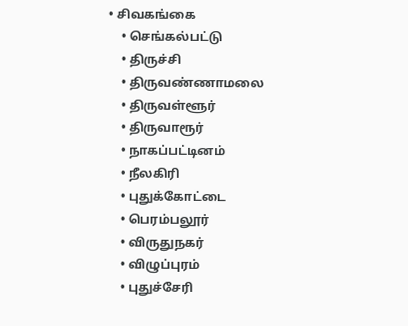• சிவகங்கை
    • செங்கல்பட்டு
    • திருச்சி
    • திருவண்ணாமலை
    • திருவள்ளூர்
    • திருவாரூர்
    • நாகப்பட்டினம்
    • நீலகிரி
    • புதுக்கோட்டை
    • பெரம்பலூர்
    • விருதுநகர்
    • விழுப்புரம்
    • புதுச்சேரி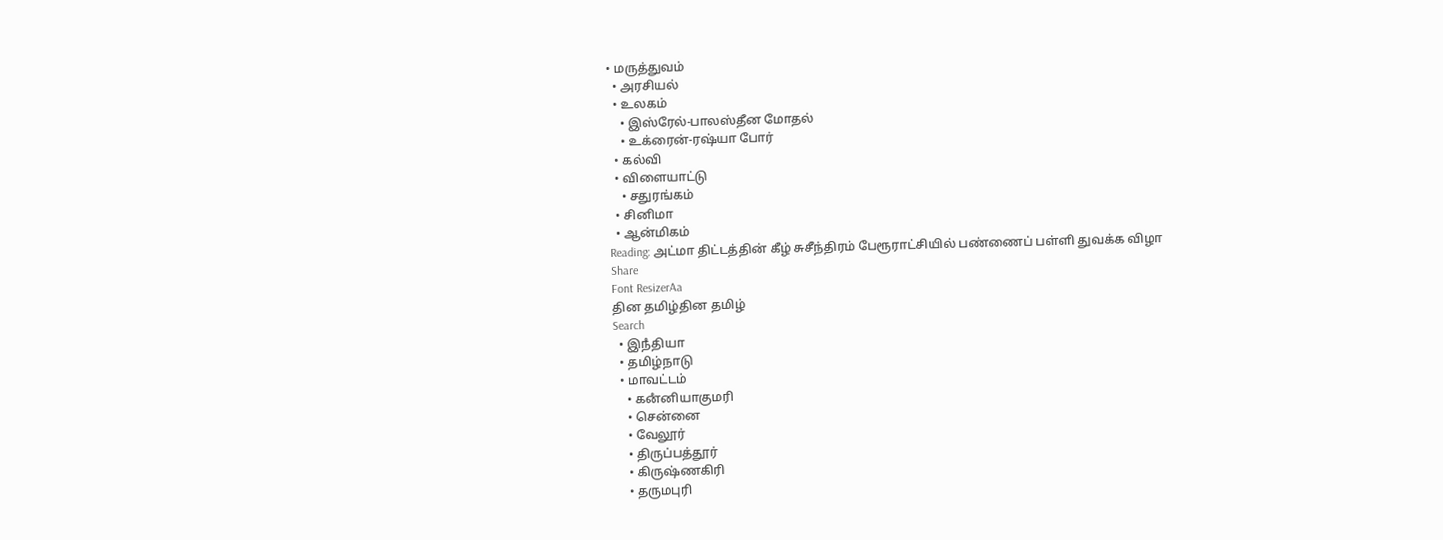• மருத்துவம்
  • அரசியல்
  • உலகம்
    • இஸ்ரேல்-பாலஸ்தீன மோதல்
    • உக்ரைன்-ரஷ்யா போர்
  • கல்வி
  • விளையாட்டு
    • சதுரங்கம்
  • சினிமா
  • ஆன்மிகம்
Reading: அட்மா திட்டத்தின் கீழ் சுசீந்திரம் பேரூராட்சியில் பண்ணைப் பள்ளி துவக்க விழா
Share
Font ResizerAa
தின தமிழ்தின தமிழ்
Search
  • இநஂதியா
  • தமிழ்நாடு
  • மாவட்டம்
    • கனஂனியாகுமரி
    • சென்னை
    • வேலூர்
    • திருப்பத்தூர்
    • கிருஷ்ணகிரி
    • தருமபுரி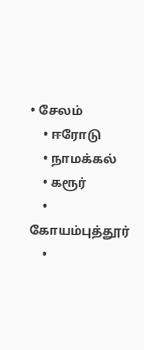• சேலம்
    • ஈரோடு
    • நாமக்கல்
    • கரூர்
    • கோயம்புத்தூர்
    •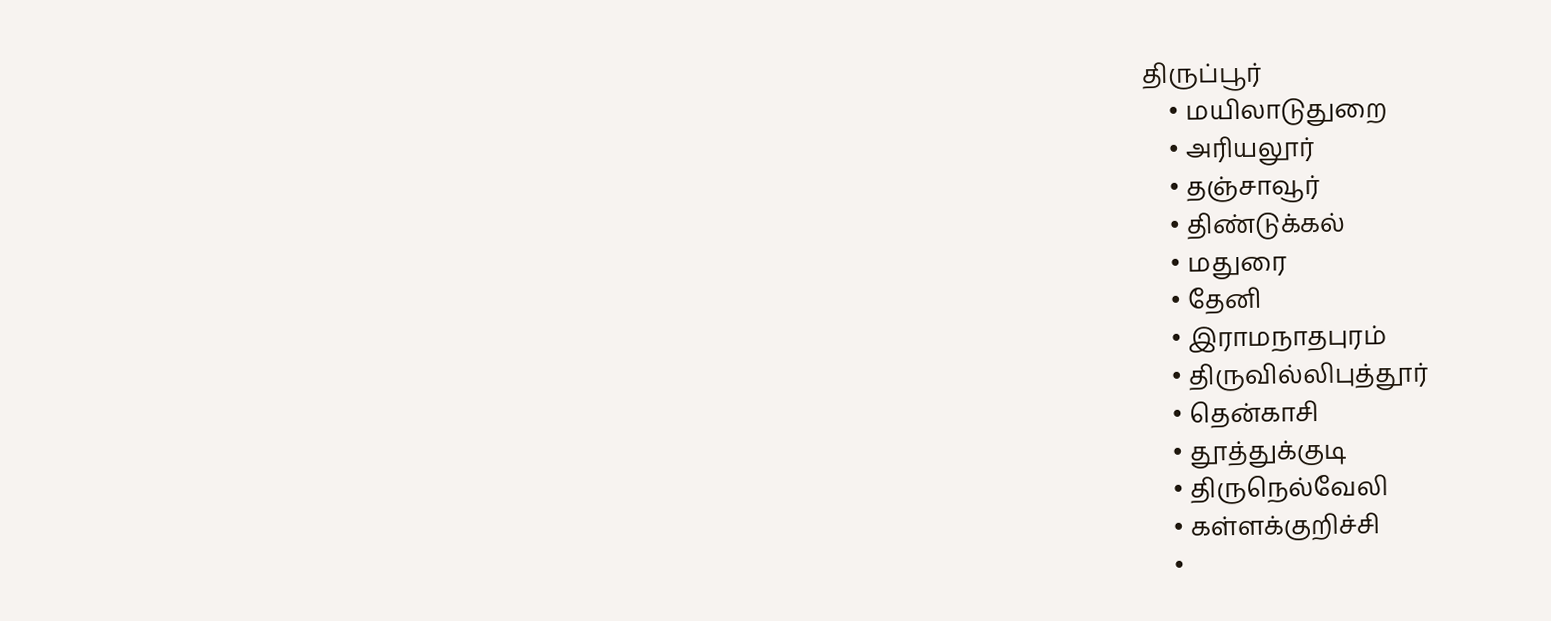திருப்பூர்
    • மயிலாடுதுறை
    • அரியலூர்
    • தஞ்சாவூர்
    • திண்டுக்கல்
    • மதுரை
    • தேனி
    • இராமநாதபுரம்
    • திருவில்லிபுத்தூர்
    • தென்காசி
    • தூத்துக்குடி
    • திருநெல்வேலி
    • கள்ளக்குறிச்சி
    •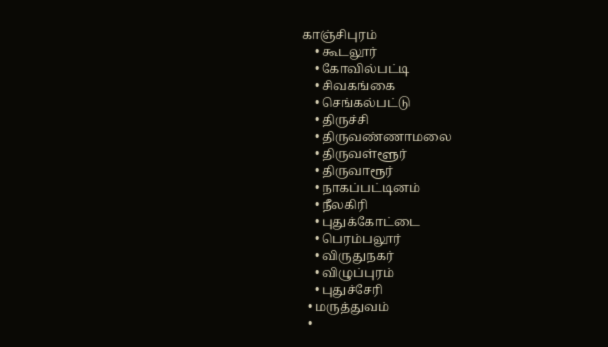காஞ்சிபுரம்
    • கூடலூர்
    • கோவில்பட்டி
    • சிவகங்கை
    • செங்கல்பட்டு
    • திருச்சி
    • திருவண்ணாமலை
    • திருவள்ளூர்
    • திருவாரூர்
    • நாகப்பட்டினம்
    • நீலகிரி
    • புதுக்கோட்டை
    • பெரம்பலூர்
    • விருதுநகர்
    • விழுப்புரம்
    • புதுச்சேரி
  • மருத்துவம்
  •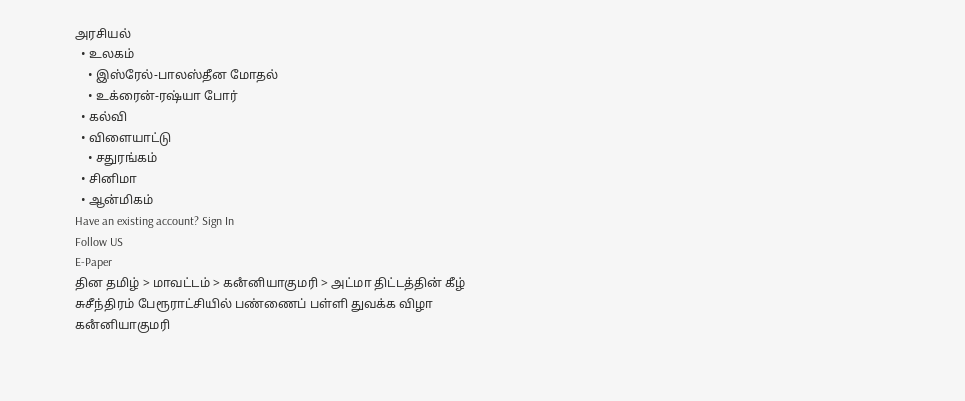அரசியல்
  • உலகம்
    • இஸ்ரேல்-பாலஸ்தீன மோதல்
    • உக்ரைன்-ரஷ்யா போர்
  • கல்வி
  • விளையாட்டு
    • சதுரங்கம்
  • சினிமா
  • ஆன்மிகம்
Have an existing account? Sign In
Follow US
E-Paper
தின தமிழ் > மாவட்டம் > கனஂனியாகுமரி > அட்மா திட்டத்தின் கீழ் சுசீந்திரம் பேரூராட்சியில் பண்ணைப் பள்ளி துவக்க விழா
கனஂனியாகுமரி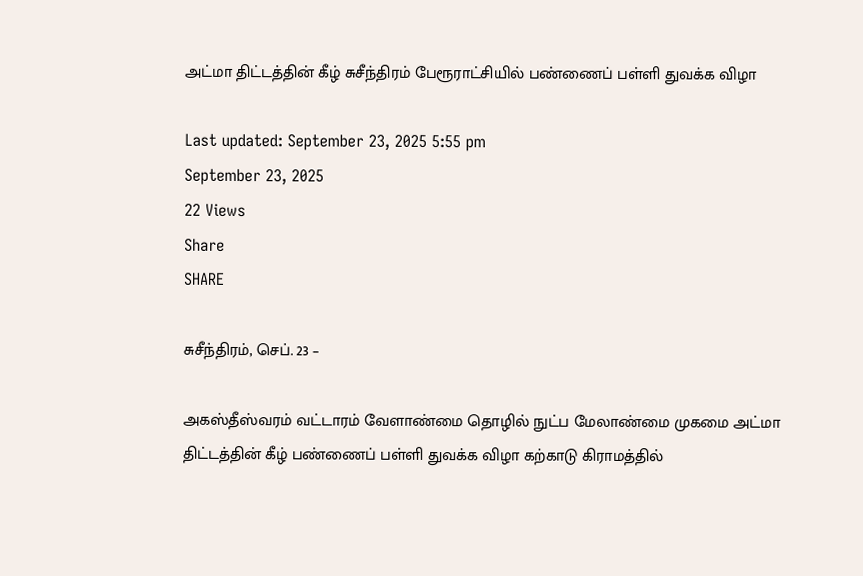அட்மா திட்டத்தின் கீழ் சுசீந்திரம் பேரூராட்சியில் பண்ணைப் பள்ளி துவக்க விழா

Last updated: September 23, 2025 5:55 pm
September 23, 2025
22 Views
Share
SHARE

சுசீந்திரம், செப். 23 –

அகஸ்தீஸ்வரம் வட்டாரம் வேளாண்மை தொழில் நுட்ப மேலாண்மை முகமை அட்மா திட்டத்தின் கீழ் பண்ணைப் பள்ளி துவக்க விழா கற்காடு கிராமத்தில்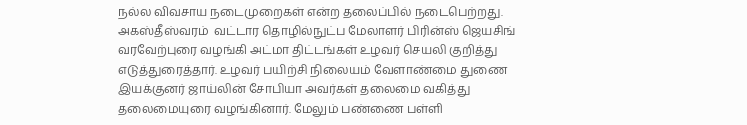நல்ல விவசாய நடைமுறைகள் என்ற தலைப்பில் நடைபெற்றது. அகஸ்தீஸ்வரம்  வட்டார தொழில்நுட்ப மேலாளர் பிரின்ஸ் ஜெயசிங் வரவேற்புரை வழங்கி அட்மா திட்டங்கள் உழவர் செயலி குறித்து எடுத்துரைத்தார். உழவர் பயிற்சி நிலையம் வேளாண்மை துணை இயக்குனர் ஜாய்லின் சோபியா அவர்கள் தலைமை வகித்து தலைமையுரை வழங்கினார். மேலும் பண்ணை பள்ளி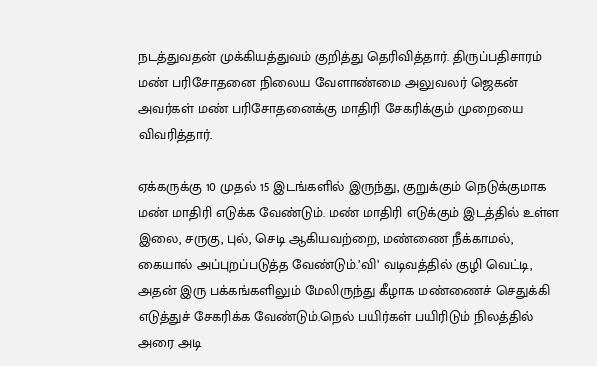நடத்துவதன் முக்கியத்துவம் குறித்து தெரிவித்தார். திருப்பதிசாரம் மண் பரிசோதனை நிலைய வேளாண்மை அலுவலர் ஜெகன் அவர்கள் மண் பரிசோதனைக்கு மாதிரி சேகரிக்கும் முறையை விவரித்தார்.

ஏக்கருக்கு 10 முதல் 15 இடங்களில் இருந்து, குறுக்கும் நெடுக்குமாக மண் மாதிரி எடுக்க வேண்டும். மண் மாதிரி எடுக்கும் இடத்தில் உள்ள இலை, சருகு, புல், செடி ஆகியவற்றை, மண்ணை நீக்காமல், கையால் அப்புறப்படுத்த வேண்டும்.’வி’ வடிவத்தில் குழி வெட்டி, அதன் இரு பக்கங்களிலும் மேலிருந்து கீழாக மண்ணைச் செதுக்கி எடுத்துச் சேகரிக்க வேண்டும்.நெல் பயிர்கள் பயிரிடும் நிலத்தில் அரை அடி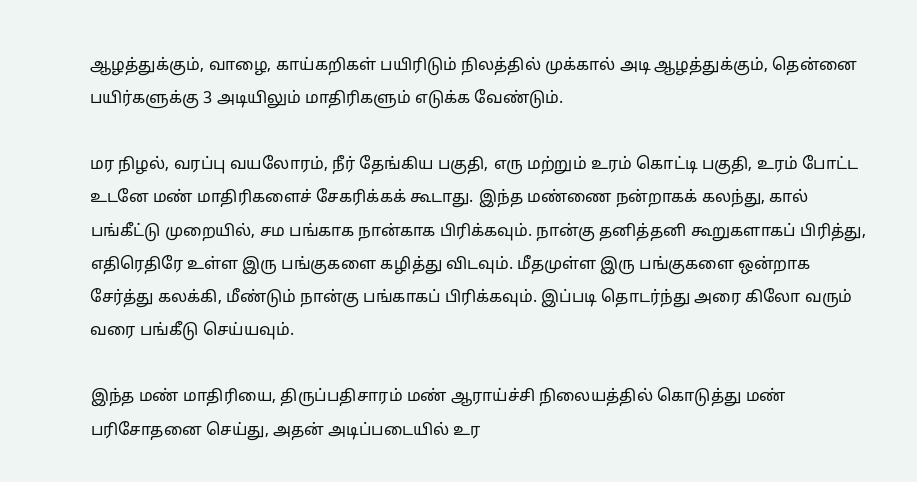ஆழத்துக்கும், வாழை, காய்கறிகள் பயிரிடும் நிலத்தில் முக்கால் அடி ஆழத்துக்கும், தென்னை பயிர்களுக்கு 3 அடியிலும் மாதிரிகளும் எடுக்க வேண்டும்.

மர நிழல், வரப்பு வயலோரம், நீர் தேங்கிய பகுதி, எரு மற்றும் உரம் கொட்டி பகுதி, உரம் போட்ட உடனே மண் மாதிரிகளைச் சேகரிக்கக் கூடாது. இந்த மண்ணை நன்றாகக் கலந்து, கால் பங்கீட்டு முறையில், சம பங்காக நான்காக பிரிக்கவும். நான்கு தனித்தனி கூறுகளாகப் பிரித்து, எதிரெதிரே உள்ள இரு பங்குகளை கழித்து விடவும். மீதமுள்ள இரு பங்குகளை ஒன்றாக சேர்த்து கலக்கி, மீண்டும் நான்கு பங்காகப் பிரிக்கவும். இப்படி தொடர்ந்து அரை கிலோ வரும் வரை பங்கீடு செய்யவும்.

இந்த மண் மாதிரியை, திருப்பதிசாரம் மண் ஆராய்ச்சி நிலையத்தில் கொடுத்து மண் பரிசோதனை செய்து, அதன் அடிப்படையில் உர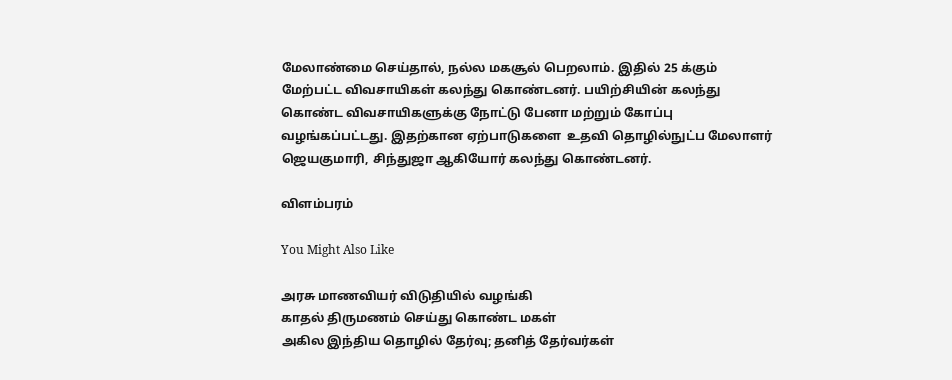மேலாண்மை செய்தால், நல்ல மகசூல் பெறலாம். இதில் 25 க்கும்  மேற்பட்ட விவசாயிகள் கலந்து கொண்டனர். பயிற்சியின் கலந்து கொண்ட விவசாயிகளுக்கு நோட்டு பேனா மற்றும் கோப்பு வழங்கப்பட்டது. இதற்கான ஏற்பாடுகளை  உதவி தொழில்நுட்ப மேலாளர் ஜெயகுமாரி, சிந்துஜா ஆகியோர் கலந்து கொண்டனர்.

விளம்பரம்

You Might Also Like

அரசு மாணவியர் விடுதியில் வழங்கி
காதல் திருமணம் செய்து கொண்ட மகள்
அகில இந்திய தொழில் தேர்வு; தனித் தேர்வர்கள்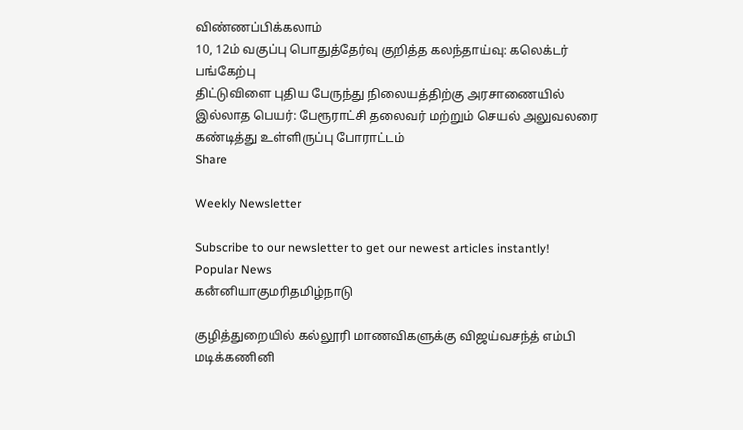விண்ணப்பிக்கலாம்
10, 12ம் வகுப்பு பொதுத்தேர்வு குறித்த கலந்தாய்வு: கலெக்டர் பங்கேற்பு
திட்டுவிளை புதிய பேருந்து நிலையத்திற்கு அரசாணையில் இல்லாத பெயர்: பேரூராட்சி தலைவர் மற்றும் செயல் அலுவலரை கண்டித்து உள்ளிருப்பு போராட்டம்
Share

Weekly Newsletter

Subscribe to our newsletter to get our newest articles instantly!
Popular News
கனஂனியாகுமரிதமிழ்நாடு

குழித்துறையில் கல்லூரி மாணவிகளுக்கு விஜய்வசந்த் எம்பி மடிக்கணினி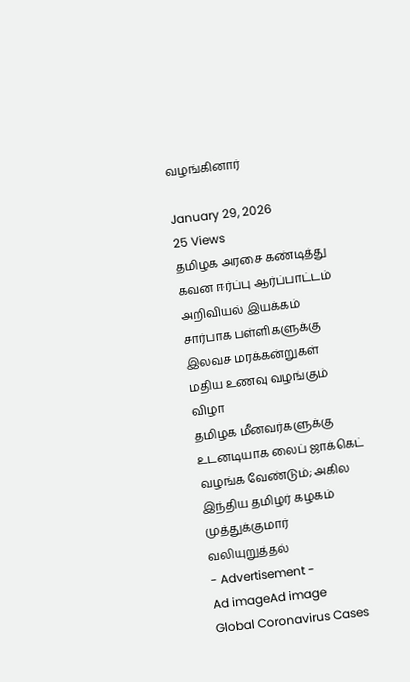வழங்கினார்

January 29, 2026
25 Views
தமிழக அரசை கண்டித்து கவன ஈர்ப்பு ஆர்ப்பாட்டம்
அறிவியல் இயக்கம் சார்பாக பள்ளிகளுக்கு இலவச மரக்கன்றுகள்
மதிய உணவு வழங்கும் விழா
தமிழக மீனவர்களுக்கு உடனடியாக லைப் ஜாக்கெட் வழங்க வேண்டும்; அகில இந்திய தமிழர் கழகம் முத்துக்குமார் வலியுறுத்தல்
- Advertisement -
Ad imageAd image
Global Coronavirus Cases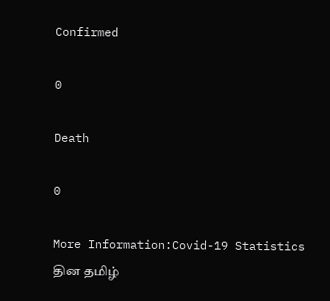Confirmed

0

Death

0

More Information:Covid-19 Statistics
தின தமிழ்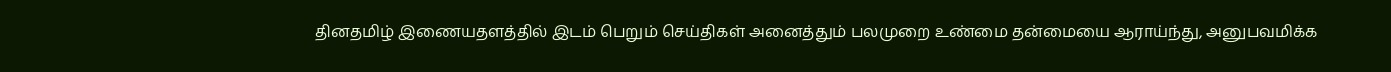தினதமிழ் இணையதளத்தில் இடம் பெறும் செய்திகள் அனைத்தும் பலமுறை உண்மை தன்மையை ஆராய்ந்து, அனுபவமிக்க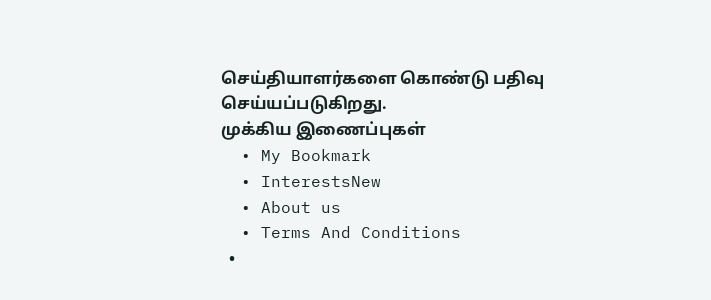செய்தியாளர்களை கொண்டு பதிவு செய்யப்படுகிறது.
முக்கிய இணைப்புகள்
  • My Bookmark
  • InterestsNew
  • About us
  • Terms And Conditions
  •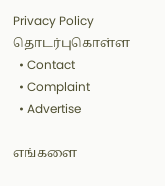Privacy Policy
தொடர்புகொள்ள
  • Contact
  • Complaint
  • Advertise

எங்களை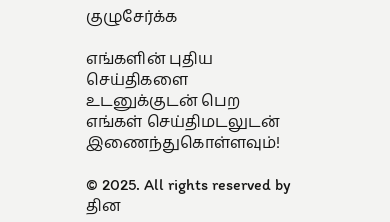குழுசேர்க்க

எங்களின் புதிய செய்திகளை உடனுக்குடன் பெற எங்கள் செய்திமடலுடன் இணைந்துகொள்ளவும்!

© 2025. All rights reserved by தின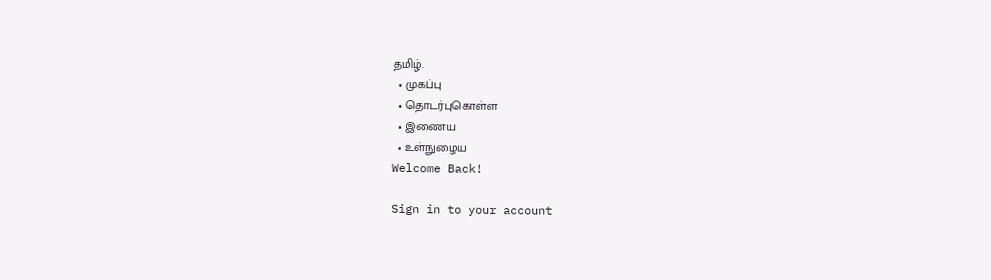தமிழ்.
  • முகப்பு
  • தொடர்புகொள்ள
  • இணைய
  • உள்நுழைய
Welcome Back!

Sign in to your account